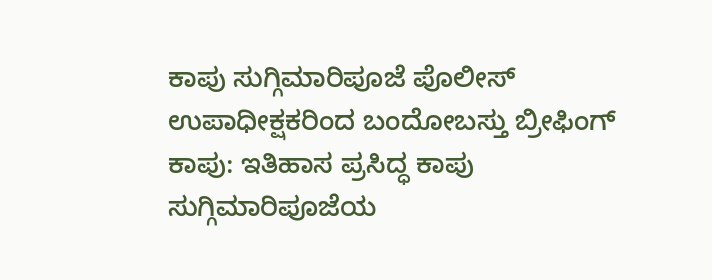ಕಾಪು ಸುಗ್ಗಿಮಾರಿಪೂಜೆ ಪೊಲೀಸ್ ಉಪಾಧೀಕ್ಷಕರಿಂದ ಬಂದೋಬಸ್ತು ಬ್ರೀಫಿಂಗ್
ಕಾಪು: ಇತಿಹಾಸ ಪ್ರಸಿದ್ಧ ಕಾಪು ಸುಗ್ಗಿಮಾರಿಪೂಜೆಯ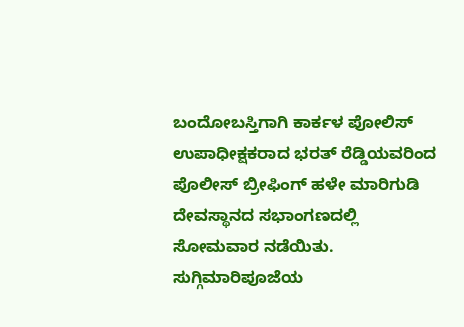ಬಂದೋಬಸ್ತಿಗಾಗಿ ಕಾರ್ಕಳ ಪೋಲಿಸ್ ಉಪಾಧೀಕ್ಷಕರಾದ ಭರತ್ ರೆಡ್ಡಿಯವರಿಂದ ಪೊಲೀಸ್ ಬ್ರೀಫಿಂಗ್ ಹಳೇ ಮಾರಿಗುಡಿ ದೇವಸ್ಥಾನದ ಸಭಾಂಗಣದಲ್ಲಿ ಸೋಮವಾರ ನಡೆಯಿತು.
ಸುಗ್ಗಿಮಾರಿಪೂಜೆಯ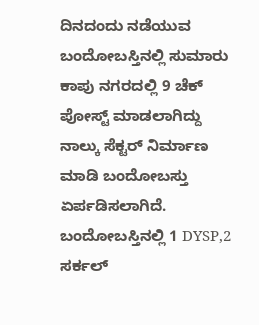ದಿನದಂದು ನಡೆಯುವ ಬಂದೋಬಸ್ತಿನಲ್ಲಿ ಸುಮಾರು ಕಾಪು ನಗರದಲ್ಲಿ 9 ಚೆಕ್ ಪೋಸ್ಟ್ ಮಾಡಲಾಗಿದ್ದು ನಾಲ್ಕು ಸೆಕ್ಟರ್ ನಿರ್ಮಾಣ ಮಾಡಿ ಬಂದೋಬಸ್ತು ಏರ್ಪಡಿಸಲಾಗಿದೆ.
ಬಂದೋಬಸ್ತಿನಲ್ಲಿ 1 DYSP,2 ಸರ್ಕಲ್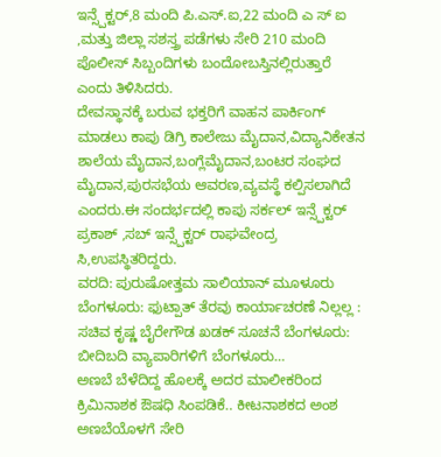ಇನ್ಸ್ಪೆಕ್ಟರ್,8 ಮಂದಿ ಪಿ.ಎಸ್.ಐ,22 ಮಂದಿ ಎ ಸ್ ಐ ,ಮತ್ತು ಜಿಲ್ಲಾ ಸಶಸ್ತ್ರ ಪಡೆಗಳು ಸೇರಿ 210 ಮಂದಿ ಪೊಲೀಸ್ ಸಿಬ್ಬಂದಿಗಳು ಬಂದೋಬಸ್ತಿನಲ್ಲಿರುತ್ತಾರೆ ಎಂದು ತಿಳಿಸಿದರು.
ದೇವಸ್ಥಾನಕ್ಕೆ ಬರುವ ಭಕ್ತರಿಗೆ ವಾಹನ ಪಾರ್ಕಿಂಗ್ ಮಾಡಲು ಕಾಪು ಡಿಗ್ರಿ ಕಾಲೇಜು ಮೈದಾನ,ವಿದ್ಯಾನಿಕೇತನ ಶಾಲೆಯ ಮೈದಾನ,ಬಂಗ್ಲೆಮೈದಾನ,ಬಂಟರ ಸಂಘದ ಮೈದಾನ,ಪುರಸಭೆಯ ಆವರಣ,ವ್ಯವಸ್ಥೆ ಕಲ್ಪಿಸಲಾಗಿದೆ ಎಂದರು.ಈ ಸಂದರ್ಭದಲ್ಲಿ ಕಾಪು ಸರ್ಕಲ್ ಇನ್ಸ್ಪೆಕ್ಟರ್ ಪ್ರಕಾಶ್ ,ಸಬ್ ಇನ್ಸ್ಪೆಕ್ಟರ್ ರಾಘವೇಂದ್ರ ಸಿ,ಉಪಸ್ಥಿತರಿದ್ದರು.
ವರದಿ: ಪುರುಷೋತ್ತಮ ಸಾಲಿಯಾನ್ ಮೂಳೂರು
ಬೆಂಗಳೂರು: ಫುಟ್ಪಾತ್ ತೆರವು ಕಾರ್ಯಾಚರಣೆ ನಿಲ್ಲಲ್ಲ : ಸಚಿವ ಕೃಷ್ಣ ಬೈರೇಗೌಡ ಖಡಕ್ ಸೂಚನೆ ಬೆಂಗಳೂರು: ಬೀದಿಬದಿ ವ್ಯಾಪಾರಿಗಳಿಗೆ ಬೆಂಗಳೂರು…
ಅಣಬೆ ಬೆಳೆದಿದ್ದ ಹೊಲಕ್ಕೆ ಅದರ ಮಾಲೀಕರಿಂದ ಕ್ರಿಮಿನಾಶಕ ಔಷಧಿ ಸಿಂಪಡಿಕೆ.. ಕೀಟನಾಶಕದ ಅಂಶ ಅಣಬೆಯೊಳಗೆ ಸೇರಿ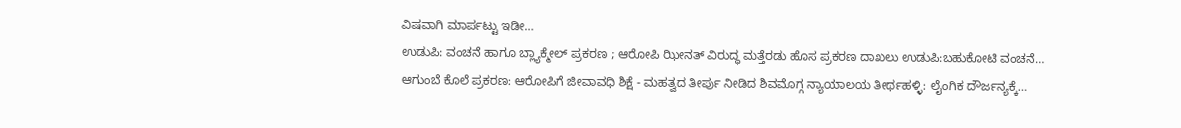ವಿಷವಾಗಿ ಮಾರ್ಪಟ್ಟು ಇಡೀ…
ಉಡುಪಿ: ವಂಚನೆ ಹಾಗೂ ಬ್ಲ್ಯಾಕ್ಮೇಲ್ ಪ್ರಕರಣ ; ಆರೋಪಿ ಝೀನತ್ ವಿರುದ್ಧ ಮತ್ತೆರಡು ಹೊಸ ಪ್ರಕರಣ ದಾಖಲು ಉಡುಪಿ:ಬಹುಕೋಟಿ ವಂಚನೆ…
ಆಗುಂಬೆ ಕೊಲೆ ಪ್ರಕರಣ: ಆರೋಪಿಗೆ ಜೀವಾವಧಿ ಶಿಕ್ಷೆ - ಮಹತ್ವದ ತೀರ್ಪು ನೀಡಿದ ಶಿವಮೊಗ್ಗ ನ್ಯಾಯಾಲಯ ತೀರ್ಥಹಳ್ಳಿ: ಲೈಂಗಿಕ ದೌರ್ಜನ್ಯಕ್ಕೆ…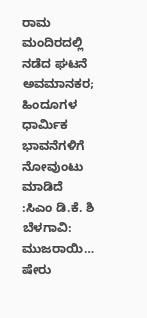ರಾಮ ಮಂದಿರದಲ್ಲಿ ನಡೆದ ಘಟನೆ ಅವಮಾನಕರ; ಹಿಂದೂಗಳ ಧಾರ್ಮಿಕ ಭಾವನೆಗಳಿಗೆ ನೋವುಂಟು ಮಾಡಿದೆ :ಸಿಎಂ ಡಿ.ಕೆ. ಶಿ ಬೆಳಗಾವಿ: ಮುಜರಾಯಿ…
ಷೇರು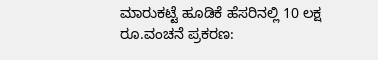ಮಾರುಕಟ್ಟೆ ಹೂಡಿಕೆ ಹೆಸರಿನಲ್ಲಿ 10 ಲಕ್ಷ ರೂ.ವಂಚನೆ ಪ್ರಕರಣ: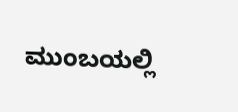ಮುಂಬಯಲ್ಲಿ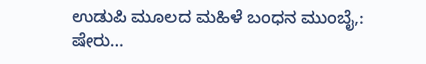ಉಡುಪಿ ಮೂಲದ ಮಹಿಳೆ ಬಂಧನ ಮುಂಬೈ,: ಷೇರು…